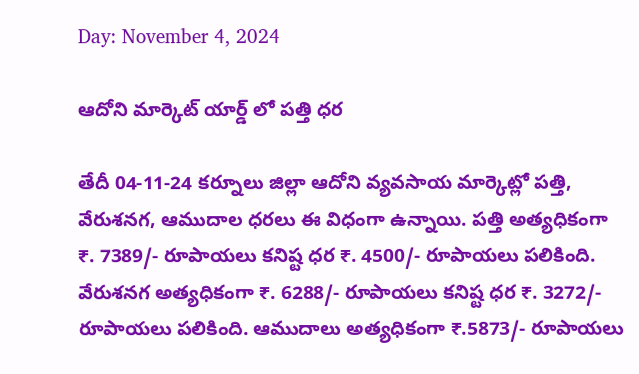Day: November 4, 2024

ఆదోని మార్కెట్ యార్డ్ లో పత్తి ధర

తేదీ 04-11-24 కర్నూలు జిల్లా ఆదోని వ్యవసాయ మార్కెట్లో పత్తి, వేరుశనగ, ఆముదాల ధరలు ఈ విధంగా ఉన్నాయి. పత్తి అత్యధికంగా ₹. 7389/- రూపాయలు కనిష్ట ధర ₹. 4500/- రూపాయలు పలికింది. వేరుశనగ అత్యధికంగా ₹. 6288/- రూపాయలు కనిష్ట ధర ₹. 3272/- రూపాయలు పలికింది. ఆముదాలు అత్యధికంగా ₹.5873/- రూపాయలు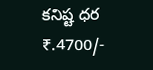కనిష్ట ధర ₹.4700/-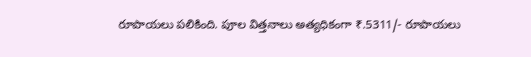రూపాయలు పలికింది. పూల విత్తనాలు అత్యధికంగా ₹.5311/- రూపాయలు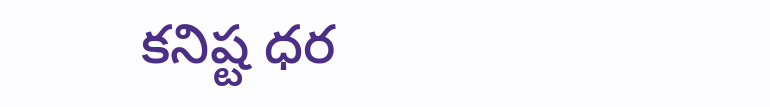కనిష్ట ధర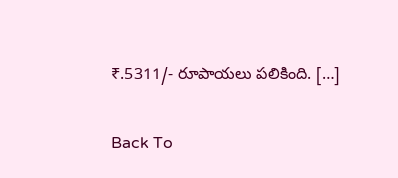₹.5311/- రూపాయలు పలికింది. […]

Back To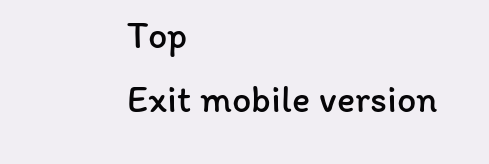Top
Exit mobile version